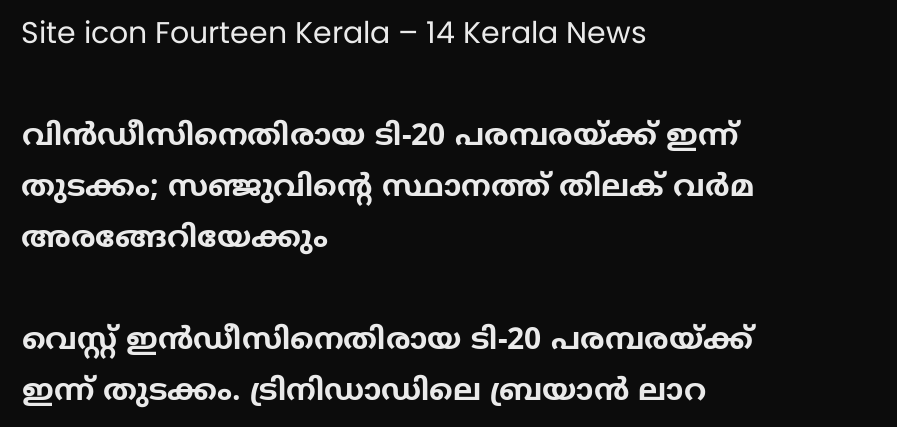Site icon Fourteen Kerala – 14 Kerala News

വിൻഡീസിനെതിരായ ടി-20 പരമ്പരയ്ക്ക് ഇന്ന് തുടക്കം; സഞ്ജുവിൻ്റെ സ്ഥാനത്ത് തിലക് വർമ അരങ്ങേറിയേക്കും

വെസ്റ്റ് ഇൻഡീസിനെതിരായ ടി-20 പരമ്പരയ്ക്ക് ഇന്ന് തുടക്കം. ട്രിനിഡാഡിലെ ബ്രയാൻ ലാറ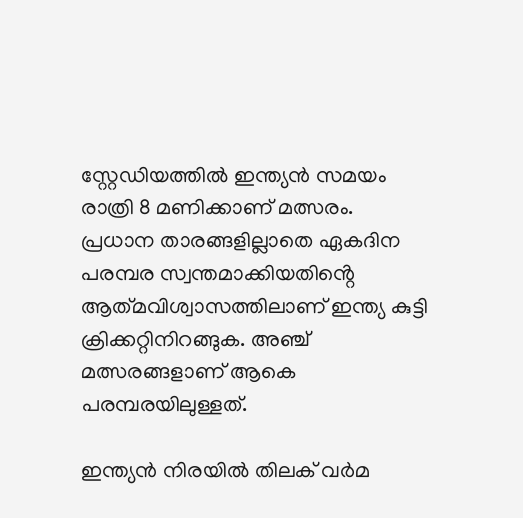സ്റ്റേഡിയത്തിൽ ഇന്ത്യൻ സമയം രാത്രി 8 മണിക്കാണ് മത്സരം. പ്രധാന താരങ്ങളില്ലാതെ ഏകദിന പരമ്പര സ്വന്തമാക്കിയതിൻ്റെ ആത്‌മവിശ്വാസത്തിലാണ് ഇന്ത്യ കുട്ടി ക്രിക്കറ്റിനിറങ്ങുക. അഞ്ച് മത്സരങ്ങളാണ് ആകെ പരമ്പരയിലുള്ളത്.

ഇന്ത്യൻ നിരയിൽ തിലക് വർമ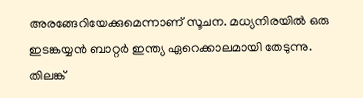അരങ്ങേറിയേക്കുമെന്നാണ് സൂചന. മധ്യനിരയിൽ ഒരു ഇടങ്കയ്യൻ ബാറ്റർ ഇന്ത്യ ഏറെക്കാലമായി തേടുന്നു. തിലങ്ക്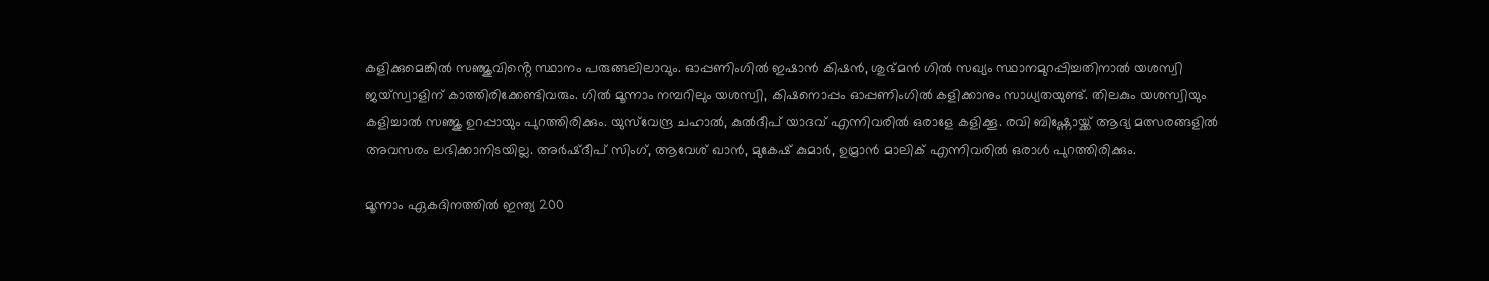കളിക്കുമെങ്കിൽ സഞ്ജുവിൻ്റെ സ്ഥാനം പരുങ്ങലിലാവും. ഓപ്പണിംഗിൽ ഇഷാൻ കിഷൻ, ശുഭ്മൻ ഗിൽ സഖ്യം സ്ഥാനമുറപ്പിച്ചതിനാൽ യശസ്വി ജയ്സ്വാളിന് കാത്തിരിക്കേണ്ടിവരും. ഗിൽ മൂന്നാം നമ്പറിലും യശസ്വി, കിഷനൊപ്പം ഓപ്പണിംഗിൽ കളിക്കാനും സാധ്യതയുണ്ട്. തിലകും യശസ്വിയും കളിച്ചാൽ സഞ്ജു ഉറപ്പായും പുറത്തിരിക്കും. യുസ്‌വേന്ദ്ര ചഹാൽ, കുൽദീപ് യാദവ് എന്നിവരിൽ ഒരാളേ കളിക്കൂ. രവി ബിഷ്ണോയ്ക്ക് ആദ്യ മത്സരങ്ങളിൽ അവസരം ലഭിക്കാനിടയില്ല. അർഷ്ദീപ് സിംഗ്, ആവേശ് ഖാൻ, മുകേഷ് കുമാർ, ഉമ്രാൻ മാലിക് എന്നിവരിൽ ഒരാൾ പുറത്തിരിക്കും.

മൂന്നാം ഏകദിനത്തിൽ ഇന്ത്യ 200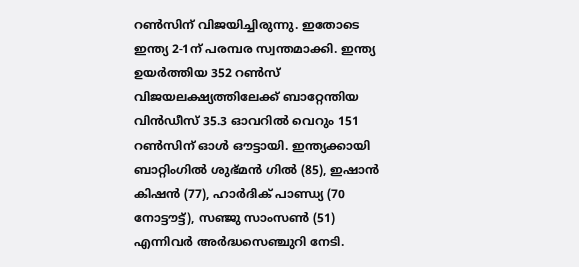റൺസിന് വിജയിച്ചിരുന്നു. ഇതോടെ ഇന്ത്യ 2-1ന് പരമ്പര സ്വന്തമാക്കി. ഇന്ത്യ ഉയർത്തിയ 352 റൺസ് വിജയലക്ഷ്യത്തിലേക്ക് ബാറ്റേന്തിയ വിൻഡീസ് 35.3 ഓവറിൽ വെറും 151 റൺസിന് ഓൾ ഔട്ടായി. ഇന്ത്യക്കായി ബാറ്റിംഗിൽ ശുഭ്മൻ ഗിൽ (85), ഇഷാൻ കിഷൻ (77), ഹാർദിക് പാണ്ഡ്യ (70 നോട്ടൗട്ട്), സഞ്ജു സാംസൺ (51) എന്നിവർ അർദ്ധസെഞ്ചുറി നേടി.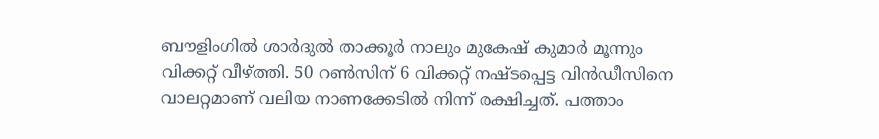ബൗളിംഗിൽ ശാർദുൽ താക്കൂർ നാലും മുകേഷ് കുമാർ മൂന്നും വിക്കറ്റ് വീഴ്ത്തി. 50 റൺസിന് 6 വിക്കറ്റ് നഷ്ടപ്പെട്ട വിൻഡീസിനെ വാലറ്റമാണ് വലിയ നാണക്കേടിൽ നിന്ന് രക്ഷിച്ചത്. പത്താം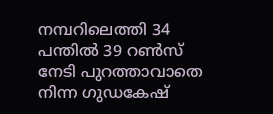നമ്പറിലെത്തി 34 പന്തിൽ 39 റൺസ് നേടി പുറത്താവാതെ നിന്ന ഗുഡകേഷ്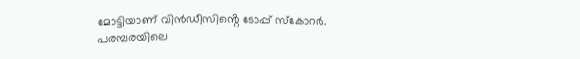മോട്ടിയാണ് വിൻഡീസിൻ്റെ ടോപ്പ് സ്കോറർ. പരമ്പരയിലെ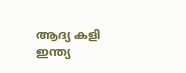ആദ്യ കളി ഇന്ത്യ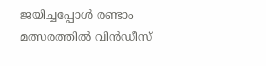ജയിച്ചപ്പോൾ രണ്ടാം മത്സരത്തിൽ വിൻഡീസ്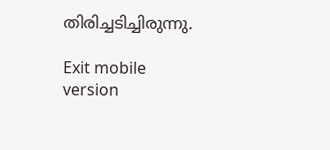തിരിച്ചടിച്ചിരുന്നു.

Exit mobile version